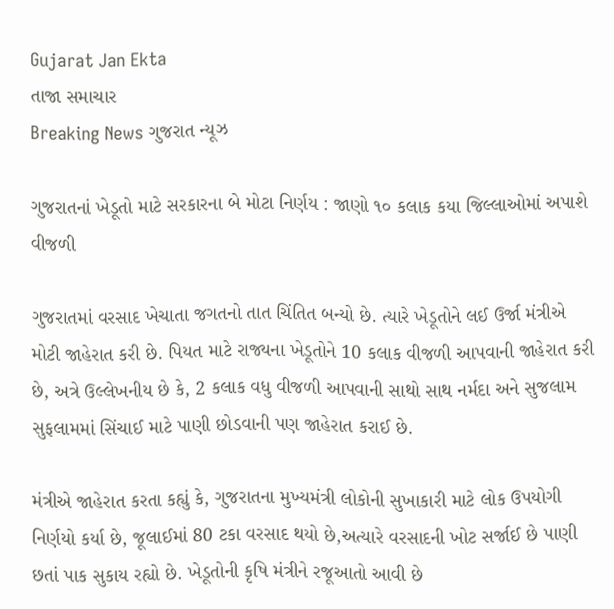Gujarat Jan Ekta
તાજા સમાચાર
Breaking News ગુજરાત ન્યૂઝ

ગુજરાતનાં ખેડૂતો માટે સરકારના બે મોટા નિર્ણય : જાણો ૧૦ કલાક કયા જિલ્લાઓમાં અપાશે વીજળી

ગુજરાતમાં વરસાદ ખેચાતા જગતનો તાત ચિંતિત બન્યો છે. ત્યારે ખેડૂતોને લઈ ઉર્જા મંત્રીએ મોટી જાહેરાત કરી છે. પિયત માટે રાજ્યના ખેડૂતોને 10 કલાક વીજળી આપવાની જાહેરાત કરી છે, અત્રે ઉલ્લેખનીય છે કે, 2 કલાક વધુ વીજળી આપવાની સાથો સાથ નર્મદા અને સુજલામ સુફલામમાં સિંચાઈ માટે પાણી છોડવાની પણ જાહેરાત કરાઈ છે.

મંત્રીએ જાહેરાત કરતા કહ્યું કે, ગુજરાતના મુખ્યમંત્રી લોકોની સુખાકારી માટે લોક ઉપયોગી નિર્ણયો કર્યા છે, જૂલાઈમાં 80 ટકા વરસાદ થયો છે,અત્યારે વરસાદની ખોટ સર્જાઈ છે પાણી છતાં પાક સુકાય રહ્યો છે. ખેડૂતોની કૃષિ મંત્રીને રજૂઆતો આવી છે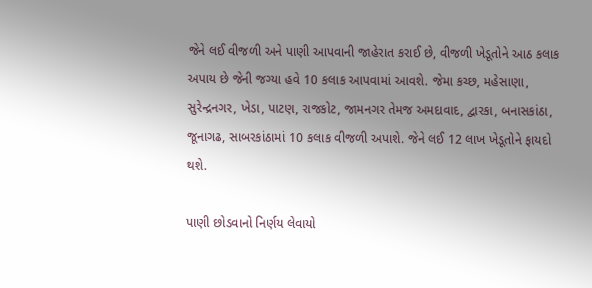જેને લઈ વીજળી અને પાણી આપવાની જાહેરાત કરાઈ છે, વીજળી ખેડૂતોને આઠ કલાક અપાય છે જેની જગ્યા હવે 10 કલાક આપવામાં આવશે. જેમા કચ્છ, મહેસાણા, સુરેન્દ્રનગર, ખેડા, પાટણ, રાજકોટ, જામનગર તેમજ અમદાવાદ, દ્વારકા, બનાસકાંઠા, જૂનાગઢ, સાબરકાંઠામાં 10 કલાક વીજળી અપાશે. જેને લઈ 12 લાખ ખેડૂતોને ફાયદો થશે.

પાણી છોડવાનો નિર્ણય લેવાયો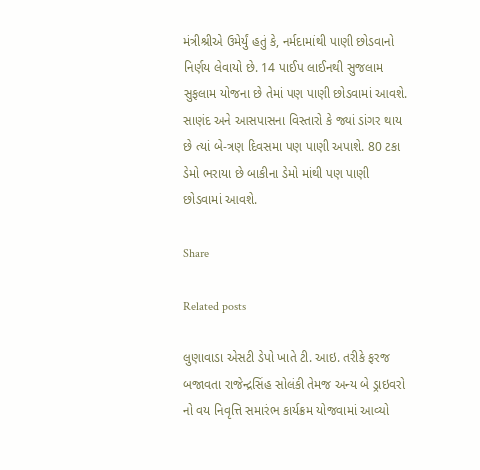મંત્રીશ્રીએ ઉમેર્યું હતું કે, નર્મદામાંથી પાણી છોડવાનો નિર્ણય લેવાયો છે. 14 પાઈપ લાઈનથી સુજલામ સુફલામ યોજના છે તેમાં પણ પાણી છોડવામાં આવશે. સાણંદ અને આસપાસના વિસ્તારો કે જ્યાં ડાંગર થાય છે ત્યાં બે-ત્રણ દિવસમા પણ પાણી અપાશે. 80 ટકા ડેમો ભરાયા છે બાકીના ડેમો માંથી પણ પાણી છોડવામાં આવશે.

Share

Related posts

લુણાવાડા એસટી ડેપો ખાતે ટી. આઇ. તરીકે ફરજ બજાવતા રાજેન્દ્રસિંહ સોલંકી તેમજ અન્ય બે ડ્રાઇવરો નો વય નિવૃત્તિ સમારંભ કાર્યક્રમ યોજવામાં આવ્યો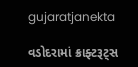gujaratjanekta

વડોદરામાં ક્રાફ્ટરૂટ્સ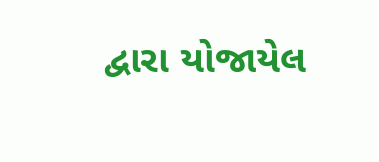દ્વારા યોજાયેલ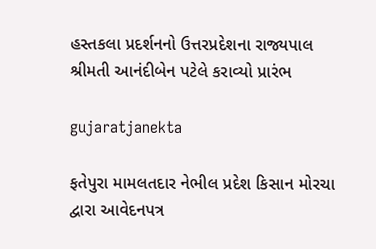હસ્તકલા પ્રદર્શનનો ઉત્તરપ્રદેશના રાજ્યપાલ શ્રીમતી આનંદીબેન પટેલે કરાવ્યો પ્રારંભ

gujaratjanekta

ફતેપુરા મામલતદાર નેભીલ પ્રદેશ કિસાન મોરચા દ્વારા આવેદનપત્ર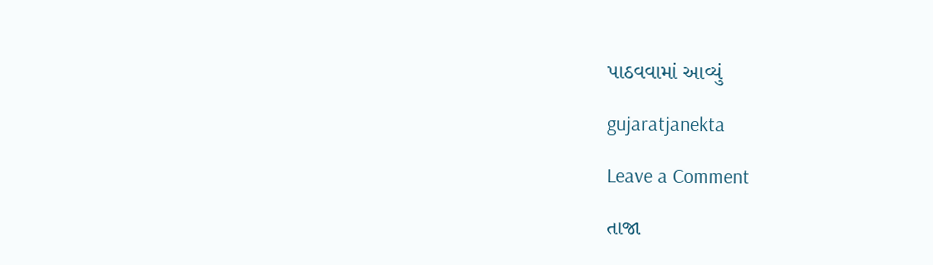પાઠવવામાં આવ્યું

gujaratjanekta

Leave a Comment

તાજા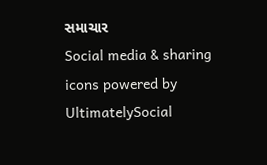સમાચાર
Social media & sharing icons powered by UltimatelySocial